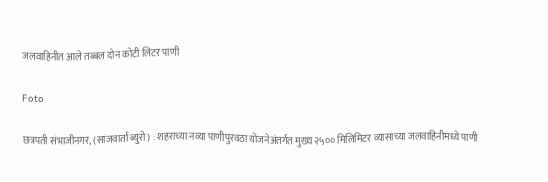जलवाहिनीत आले तब्बल दोन कोटी लिटर पाणी

Foto

छत्रपती संभाजीनगर, (सांजवार्ता ब्युरो) : शहराच्या नव्या पाणीपुरवठा योजनेअंतर्गत मुख्य २५०० मिलिमिटर व्यासाच्या जलवाहिनीमध्ये पाणी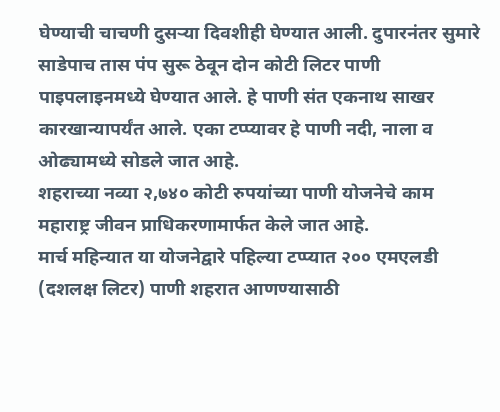घेण्याची चाचणी दुसर्‍या दिवशीही घेण्यात आली. दुपारनंतर सुमारे साडेपाच तास पंप सुरू ठेवून दोन कोटी लिटर पाणी पाइपलाइनमध्ये घेण्यात आले. हे पाणी संत एकनाथ साखर कारखान्यापर्यंत आले. एका टप्प्यावर हे पाणी नदी, नाला व ओढ्यामध्ये सोडले जात आहे.
शहराच्या नव्या २,७४० कोटी रुपयांच्या पाणी योजनेचे काम महाराष्ट्र जीवन प्राधिकरणामार्फत केले जात आहे.
मार्च महिन्यात या योजनेद्वारे पहिल्या टप्प्यात २०० एमएलडी (दशलक्ष लिटर) पाणी शहरात आणण्यासाठी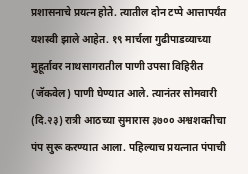प्रशासनाचे प्रयत्न होते. त्यातील दोन टप्पे आत्तापर्यंत यशस्वी झाले आहेत. १९ मार्चला गुढीपाडव्याच्या मुहूर्तावर नाथसागरातील पाणी उपसा विहिरीत (जॅकवेल) पाणी घेण्यात आले. त्यानंतर सोमवारी (दि.२३) रात्री आठच्या सुमारास ३७०० अश्वशक्तीचा पंप सुरू करण्यात आला. पहिल्याच प्रयत्नात पंपाची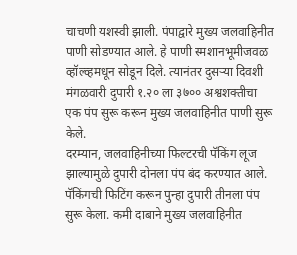चाचणी यशस्वी झाली. पंपाद्वारे मुख्य जलवाहिनीत पाणी सोडण्यात आले. हे पाणी स्मशानभूमीजवळ व्हॉल्व्हमधून सोडून दिले. त्यानंतर दुसर्‍या दिवशी मंगळवारी दुपारी १.२० ला ३७०० अश्वशक्तीचा एक पंप सुरू करून मुख्य जलवाहिनीत पाणी सुरू केले.
दरम्यान, जलवाहिनीच्या फिल्टरची पॅकिंग लूज झाल्यामुळे दुपारी दोनला पंप बंद करण्यात आले. पॅकिंगची फिटिंग करून पुन्हा दुपारी तीनला पंप सुरू केला. कमी दाबाने मुख्य जलवाहिनीत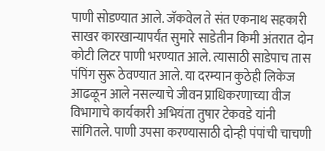पाणी सोडण्यात आले. जॅकवेल ते संत एकनाथ सहकारी साखर कारखान्यापर्यंत सुमारे साडेतीन किमी अंतरात दोन कोटी लिटर पाणी भरण्यात आले. त्यासाठी साडेपाच तास पंपिंग सुरू ठेवण्यात आले. या दरम्यान कुठेही लिकेज आढळून आले नसल्याचे जीवन प्राधिकरणाच्या वीज विभागाचे कार्यकारी अभियंता तुषार टेकवडे यांनी सांगितले. पाणी उपसा करण्यासाठी दोन्ही पंपांची चाचणी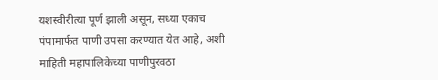यशस्वीरीत्या पूर्ण झाली असून, सध्या एकाच पंपामार्फत पाणी उपसा करण्यात येत आहे, अशी माहिती महापालिकेच्या पाणीपुरवठा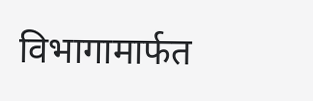विभागामार्फत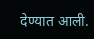देण्यात आली.